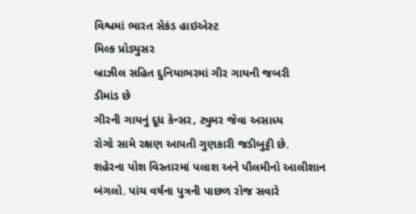વિશ્વમાં ભારત સેકંડ હાઇએસ્ટ
મિલ્ક પ્રોડ્યુસર
બ્રાઝીલ સહિત દુનિયાભરમાં ગીર ગાયની જબરી
ડીમાંડ છે
ગીરની ગાયનું દૂધ કેન્સર, ટ્યુમર જેવા અસાધ્ય
રોગો સામે રક્ષણ આપતી ગુણકારી જડીબુટ્ટી છે.
શહેરના પોશ વિસ્તારમાં પલાશ અને પૌલમીનો આલીશાન
બંગલો. પાંચ વર્ષના પુત્રની પાછળ રોજ સવારે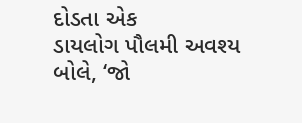દોડતા એક
ડાયલોગ પૌલમી અવશ્ય બોલે, ‘જો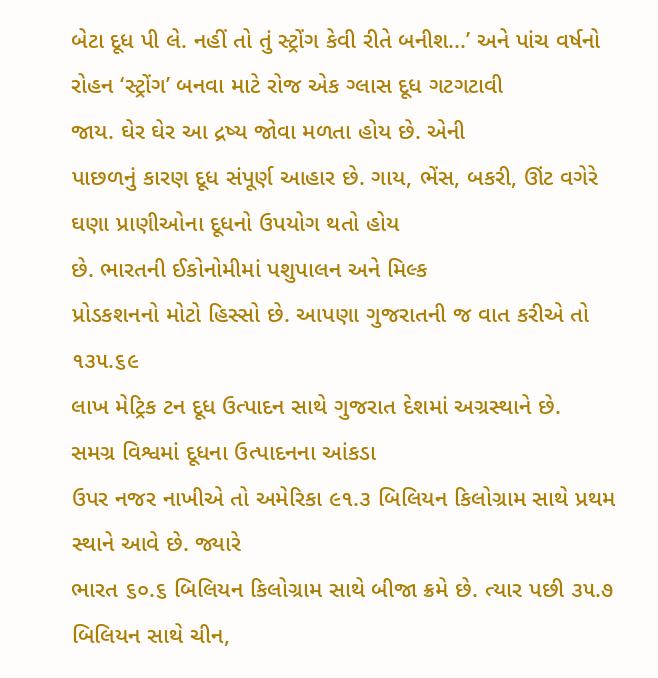બેટા દૂધ પી લે. નહીં તો તું સ્ટ્રોંગ કેવી રીતે બનીશ...’ અને પાંચ વર્ષનો રોહન ‘સ્ટ્રોંગ’ બનવા માટે રોજ એક ગ્લાસ દૂધ ગટગટાવી
જાય. ઘેર ઘેર આ દ્રષ્ય જોવા મળતા હોય છે. એની
પાછળનું કારણ દૂધ સંપૂર્ણ આહાર છે. ગાય, ભેંસ, બકરી, ઊંટ વગેરે ઘણા પ્રાણીઓના દૂધનો ઉપયોગ થતો હોય
છે. ભારતની ઈકોનોમીમાં પશુપાલન અને મિલ્ક
પ્રોડકશનનો મોટો હિસ્સો છે. આપણા ગુજરાતની જ વાત કરીએ તો ૧૩૫.૬૯
લાખ મેટ્રિક ટન દૂધ ઉત્પાદન સાથે ગુજરાત દેશમાં અગ્રસ્થાને છે.
સમગ્ર વિશ્વમાં દૂધના ઉત્પાદનના આંકડા
ઉપર નજર નાખીએ તો અમેરિકા ૯૧.૩ બિલિયન કિલોગ્રામ સાથે પ્રથમ સ્થાને આવે છે. જ્યારે
ભારત ૬૦.૬ બિલિયન કિલોગ્રામ સાથે બીજા ક્રમે છે. ત્યાર પછી ૩૫.૭ બિલિયન સાથે ચીન,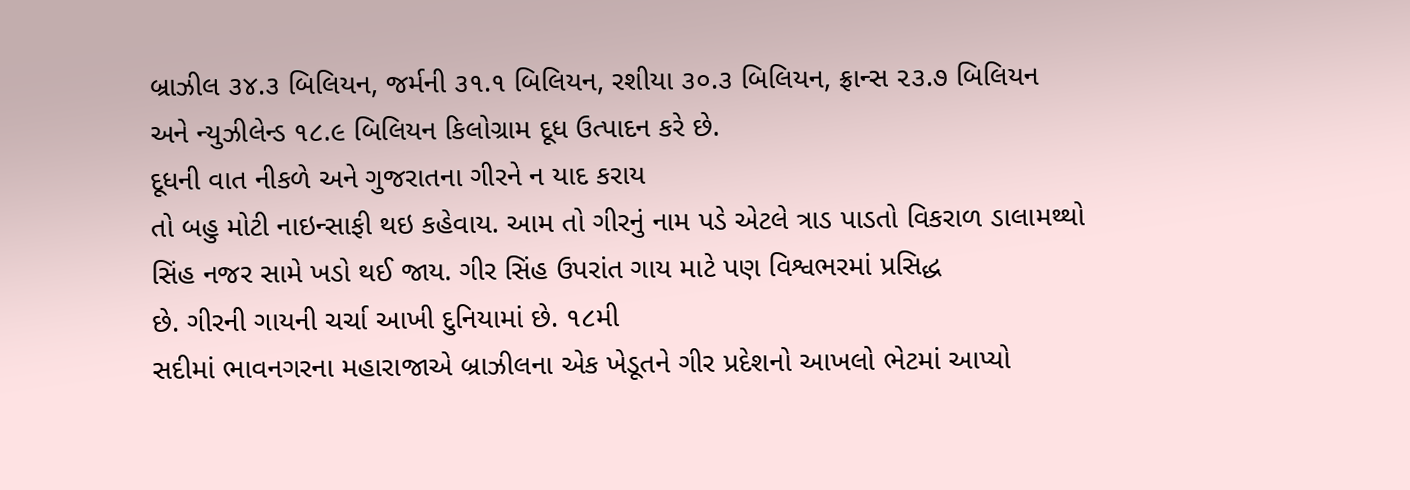બ્રાઝીલ ૩૪.૩ બિલિયન, જર્મની ૩૧.૧ બિલિયન, રશીયા ૩૦.૩ બિલિયન, ફ્રાન્સ ૨૩.૭ બિલિયન
અને ન્યુઝીલેન્ડ ૧૮.૯ બિલિયન કિલોગ્રામ દૂધ ઉત્પાદન કરે છે.
દૂધની વાત નીકળે અને ગુજરાતના ગીરને ન યાદ કરાય
તો બહુ મોટી નાઇન્સાફી થઇ કહેવાય. આમ તો ગીરનું નામ પડે એટલે ત્રાડ પાડતો વિકરાળ ડાલામથ્થો
સિંહ નજર સામે ખડો થઈ જાય. ગીર સિંહ ઉપરાંત ગાય માટે પણ વિશ્વભરમાં પ્રસિદ્ધ
છે. ગીરની ગાયની ચર્ચા આખી દુનિયામાં છે. ૧૮મી
સદીમાં ભાવનગરના મહારાજાએ બ્રાઝીલના એક ખેડૂતને ગીર પ્રદેશનો આખલો ભેટમાં આપ્યો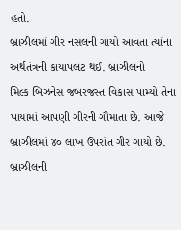હતો.
બ્રાઝીલમાં ગીર નસલની ગાયો આવતા ત્યાંના અર્થતંત્રની કાયાપલટ થઈ. બ્રાઝીલનો
મિલ્ક બિઝનેસ જબરજસ્ત વિકાસ પામ્યો તેના પાયામાં આપણી ગીરની ગૌમાતા છે. આજે
બ્રાઝીલમાં ૪૦ લાખ ઉપરાંત ગીર ગાયો છે. બ્રાઝીલની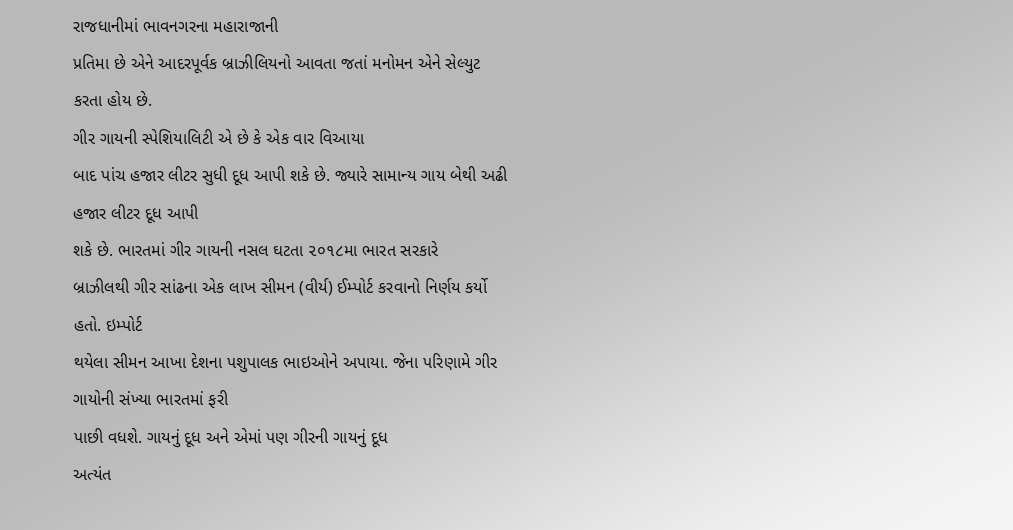રાજધાનીમાં ભાવનગરના મહારાજાની
પ્રતિમા છે એને આદરપૂર્વક બ્રાઝીલિયનો આવતા જતાં મનોમન એને સેલ્યુટ કરતા હોય છે.
ગીર ગાયની સ્પેશિયાલિટી એ છે કે એક વાર વિઆયા
બાદ પાંચ હજાર લીટર સુધી દૂધ આપી શકે છે. જ્યારે સામાન્ય ગાય બેથી અઢી હજાર લીટર દૂધ આપી
શકે છે. ભારતમાં ગીર ગાયની નસલ ઘટતા ૨૦૧૮મા ભારત સરકારે
બ્રાઝીલથી ગીર સાંઢના એક લાખ સીમન (વીર્ય) ઈમ્પોર્ટ કરવાનો નિર્ણય કર્યો હતો. ઇમ્પોર્ટ
થયેલા સીમન આખા દેશના પશુપાલક ભાઇઓને અપાયા. જેના પરિણામે ગીર ગાયોની સંખ્યા ભારતમાં ફરી
પાછી વધશે. ગાયનું દૂધ અને એમાં પણ ગીરની ગાયનું દૂધ
અત્યંત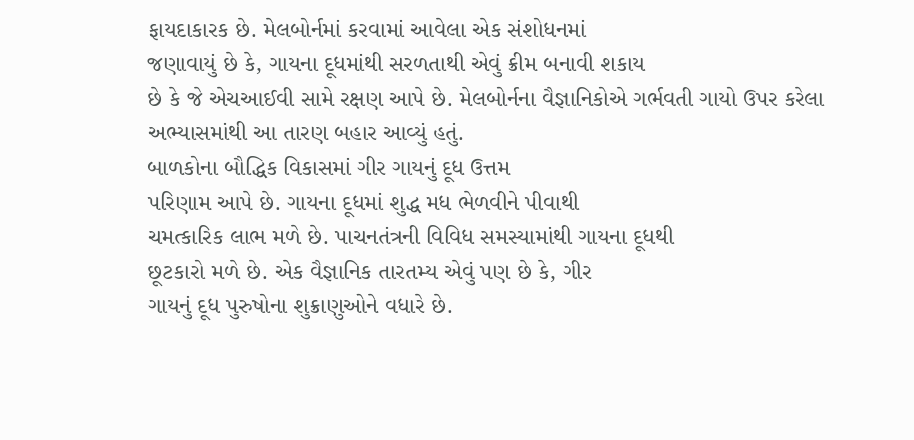ફાયદાકારક છે. મેલબોર્નમાં કરવામાં આવેલા એક સંશોધનમાં
જણાવાયું છે કે, ગાયના દૂધમાંથી સરળતાથી એવું ક્રીમ બનાવી શકાય
છે કે જે એચઆઈવી સામે રક્ષણ આપે છે. મેલબોર્નના વૈજ્ઞાનિકોએ ગર્ભવતી ગાયો ઉપર કરેલા
અભ્યાસમાંથી આ તારણ બહાર આવ્યું હતું.
બાળકોના બૌદ્ધિક વિકાસમાં ગીર ગાયનું દૂધ ઉત્તમ
પરિણામ આપે છે. ગાયના દૂધમાં શુદ્ધ મધ ભેળવીને પીવાથી
ચમત્કારિક લાભ મળે છે. પાચનતંત્રની વિવિધ સમસ્યામાંથી ગાયના દૂધથી
છૂટકારો મળે છે. એક વૈજ્ઞાનિક તારતમ્ય એવું પણ છે કે, ગીર
ગાયનું દૂધ પુરુષોના શુક્રાણુઓને વધારે છે.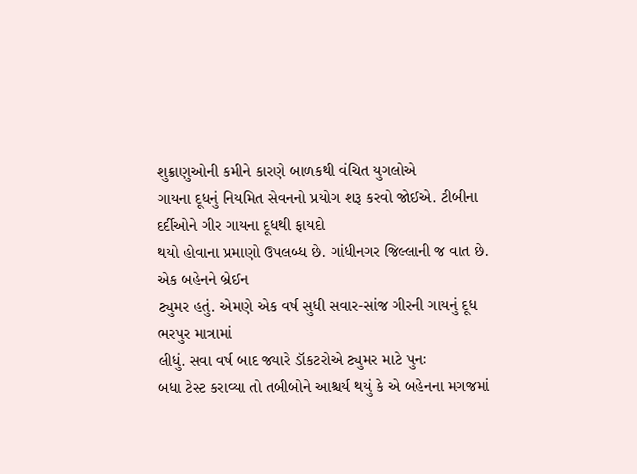શુક્રાણુઓની કમીને કારણે બાળકથી વંચિત યુગલોએ
ગાયના દૂધનું નિયમિત સેવનનો પ્રયોગ શરૂ કરવો જોઈએ. ટીબીના દર્દીઓને ગીર ગાયના દૂધથી ફાયદો
થયો હોવાના પ્રમાણો ઉપલબ્ધ છે. ગાંધીનગર જિલ્લાની જ વાત છે. એક બહેનને બ્રેઈન
ટ્યુમર હતું. એમણે એક વર્ષ સુધી સવાર-સાંજ ગીરની ગાયનું દૂધ ભરપુર માત્રામાં
લીધું. સવા વર્ષ બાદ જ્યારે ડૉકટરોએ ટ્યુમર માટે પુનઃ
બધા ટેસ્ટ કરાવ્યા તો તબીબોને આશ્ચર્ય થયું કે એ બહેનના મગજમાં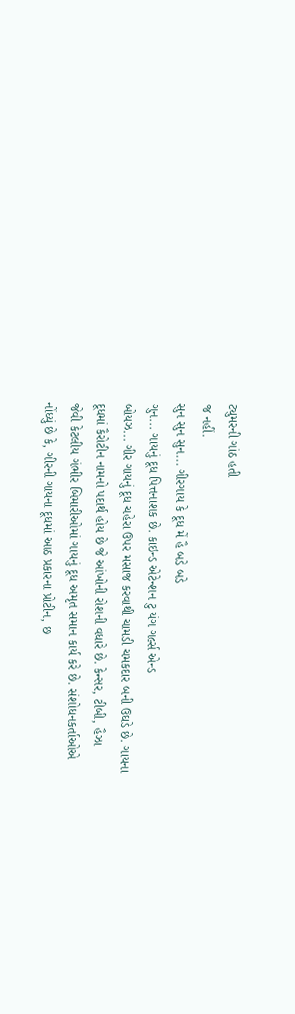ટ્યુમરની ગાંઠ હતી
જ નહીં.
સુન સુન સુન... ગીરગાય કે દૂધ મેં હૈ બડે બડે
ગુન... ગાયનું દૂધ પિત્તનાશક છે. કાઇન્ડ એટેન્શન ટુ યંગ ગર્લ્સ એન્ડ
બોયઝ... ગીર ગાયનું દૂધ ચહેરા ઉપર મસાજ કરવાથી ચામડી ચમકદાર બની ઉઘડે છે. ગાયના
દૂધમાં કૈરોટીન નામનો પદાર્થ હોય છે જે આંખોની રોશની વધારે છે. કેન્સર, ટીબી, હૈઝા
જેવી કેટલીય ગંભીર બિમારીઓમાં ગાયનું દૂધ અમૃત સમાન કાર્ય કરે છે. સંશોધનકર્તાઓએ
નોંધ્યું છે કે, ગીરની ગાયના દૂધમાં આઠ પ્રકારના પ્રોટીન, છ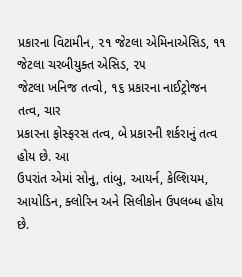પ્રકારના વિટામીન, ૨૧ જેટલા એમિનાએસિડ, ૧૧ જેટલા ચરબીયુક્ત એસિડ, ૨૫
જેટલા ખનિજ તત્વો, ૧૬ પ્રકારના નાઈટ્રોજન તત્વ, ચાર
પ્રકારના ફોસ્ફરસ તત્વ, બે પ્રકારની શર્કરાનું તત્વ હોય છે. આ
ઉપરાંત એમાં સોનુ, તાંબુ, આયર્ન, કેલ્શિયમ, આયોડિન, ક્લોરિન અને સિલીકોન ઉપલબ્ધ હોય છે.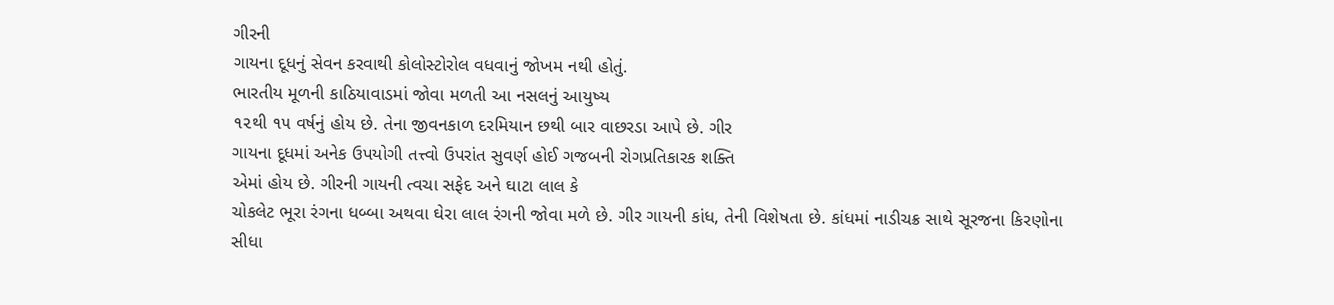ગીરની
ગાયના દૂધનું સેવન કરવાથી કોલોસ્ટોરોલ વધવાનું જોખમ નથી હોતું.
ભારતીય મૂળની કાઠિયાવાડમાં જોવા મળતી આ નસલનું આયુષ્ય
૧૨થી ૧૫ વર્ષનું હોય છે. તેના જીવનકાળ દરમિયાન છથી બાર વાછરડા આપે છે. ગીર
ગાયના દૂધમાં અનેક ઉપયોગી તત્ત્વો ઉપરાંત સુવર્ણ હોઈ ગજબની રોગપ્રતિકારક શક્તિ
એમાં હોય છે. ગીરની ગાયની ત્વચા સફેદ અને ઘાટા લાલ કે
ચોકલેટ ભૂરા રંગના ધબ્બા અથવા ઘેરા લાલ રંગની જોવા મળે છે. ગીર ગાયની કાંધ, તેની વિશેષતા છે. કાંધમાં નાડીચક્ર સાથે સૂરજના કિરણોના
સીધા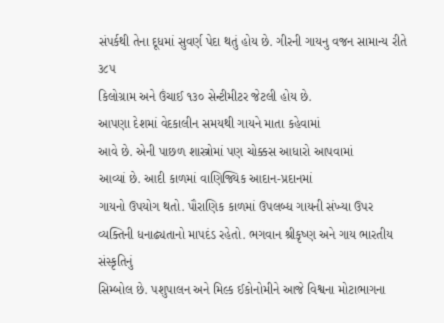સંપર્કથી તેના દૂધમાં સુવર્ણ પેદા થતું હોય છે. ગીરની ગાયનુ વજન સામાન્ય રીતે ૩૮૫
કિલોગ્રામ અને ઉંચાઈ ૧૩૦ સેન્ટીમીટર જેટલી હોય છે.
આપણા દેશમાં વેદકાલીન સમયથી ગાયને માતા કહેવામાં
આવે છે. એની પાછળ શાસ્ત્રોમાં પણ ચોક્કસ આધારો આપવામાં
આવ્યાં છે. આદી કાળમાં વાણિજ્યિક આદાન-પ્રદાનમાં
ગાયનો ઉપયોગ થતો. પૌરાણિક કાળમાં ઉપલબ્ધ ગાયની સંખ્યા ઉપર
વ્યક્તિની ધનાઢ્યતાનો માપદંડ રહેતો. ભગવાન શ્રીકૃષ્ણ અને ગાય ભારતીય સંસ્કૃતિનું
સિમ્બોલ છે. પશુપાલન અને મિલ્ક ઈકોનોમીને આજે વિશ્વના મોટાભાગના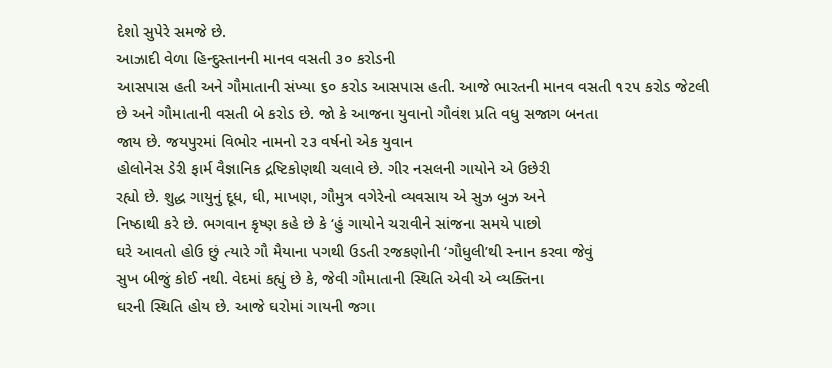દેશો સુપેરે સમજે છે.
આઝાદી વેળા હિન્દુસ્તાનની માનવ વસતી ૩૦ કરોડની
આસપાસ હતી અને ગૌમાતાની સંખ્યા ૬૦ કરોડ આસપાસ હતી. આજે ભારતની માનવ વસતી ૧૨૫ કરોડ જેટલી
છે અને ગૌમાતાની વસતી બે કરોડ છે. જો કે આજના યુવાનો ગૌવંશ પ્રતિ વધુ સજાગ બનતા
જાય છે. જયપુરમાં વિભોર નામનો ૨૩ વર્ષનો એક યુવાન
હોલોનેસ ડેરી ફાર્મ વૈજ્ઞાનિક દ્રષ્ટિકોણથી ચલાવે છે. ગીર નસલની ગાયોને એ ઉછેરી
રહ્યો છે. શુદ્ધ ગાયુનું દૂધ, ઘી, માખણ, ગૌમુત્ર વગેરેનો વ્યવસાય એ સુઝ બુઝ અને
નિષ્ઠાથી કરે છે. ભગવાન કૃષ્ણ કહે છે કે ‘હું ગાયોને ચરાવીને સાંજના સમયે પાછો
ઘરે આવતો હોઉ છું ત્યારે ગૌ મૈયાના પગથી ઉડતી રજકણોની ‘ગૌધુલી’થી સ્નાન કરવા જેવું
સુખ બીજું કોઈ નથી. વેદમાં કહ્યું છે કે, જેવી ગૌમાતાની સ્થિતિ એવી એ વ્યક્તિના
ઘરની સ્થિતિ હોય છે. આજે ઘરોમાં ગાયની જગા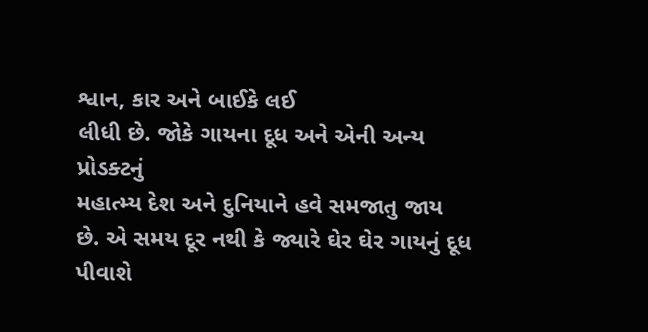શ્વાન, કાર અને બાઈકે લઈ
લીધી છે. જોકે ગાયના દૂધ અને એની અન્ય પ્રોડક્ટનું
મહાત્મ્ય દેશ અને દુનિયાને હવે સમજાતુ જાય
છે. એ સમય દૂર નથી કે જ્યારે ઘેર ઘેર ગાયનું દૂધ
પીવાશે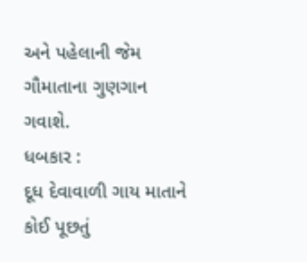અને પહેલાની જેમ ગૌમાતાના ગુણગાન ગવાશે.
ધબકાર :
દૂધ દેવાવાળી ગાય માતાને કોઈ પૂછતું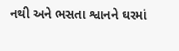નથી અને ભસતા શ્વાનને ઘરમાં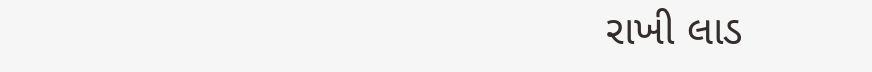રાખી લાડ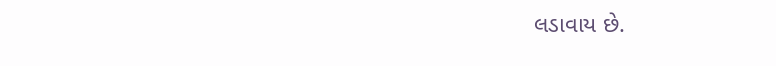લડાવાય છે.